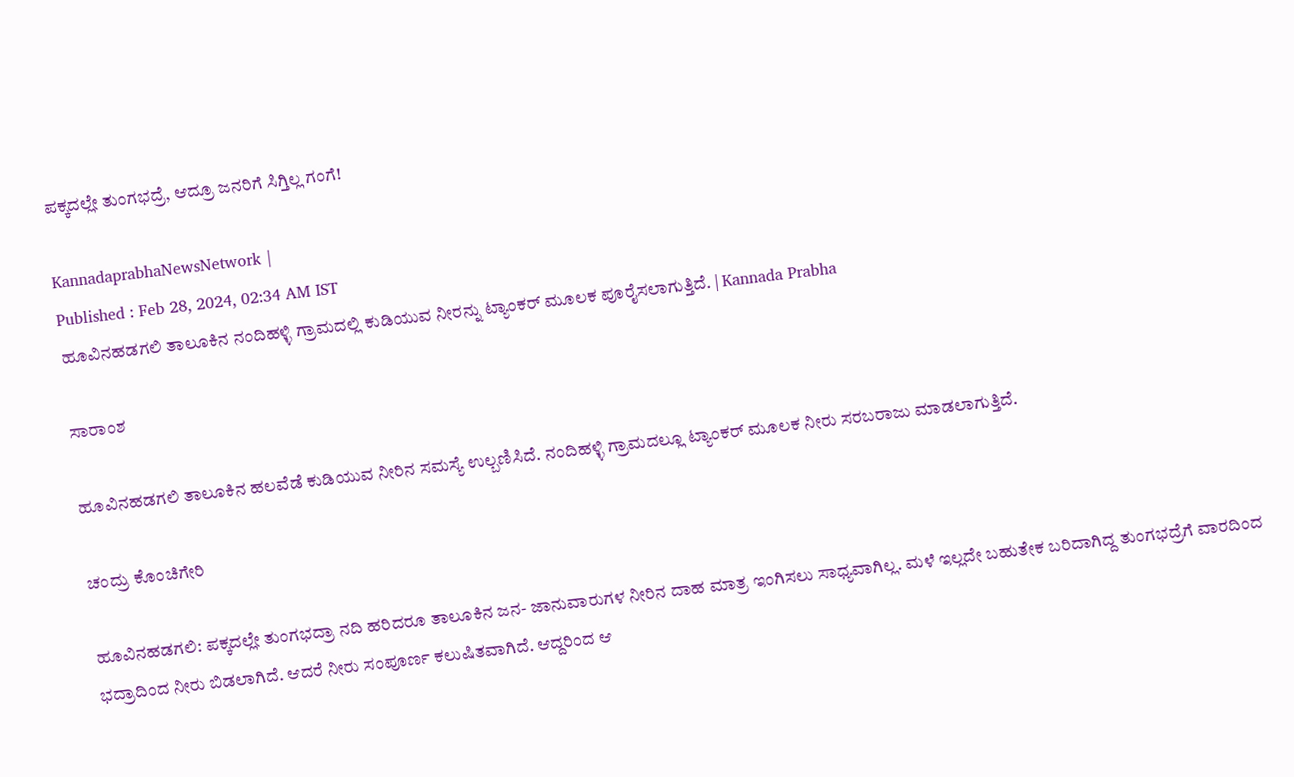ಪಕ್ಕದಲ್ಲೇ ತುಂಗಭದ್ರೆ, ಆದ್ರೂ ಜನರಿಗೆ ಸಿಗ್ತಿಲ್ಲ ಗಂಗೆ!

KannadaprabhaNewsNetwork |
Published : Feb 28, 2024, 02:34 AM IST
ಹೂವಿನಹಡಗಲಿ ತಾಲೂಕಿನ ನಂದಿಹಳ್ಳಿ ಗ್ರಾಮದಲ್ಲಿ ಕುಡಿಯುವ ನೀರನ್ನು ಟ್ಯಾಂಕರ್‌ ಮೂಲಕ ಪೂರೈಸಲಾಗುತ್ತಿದೆ. | Kannada Prabha

ಸಾರಾಂಶ

ಹೂವಿನಹಡಗಲಿ ತಾಲೂಕಿನ ಹಲವೆಡೆ ಕುಡಿಯುವ ನೀರಿನ ಸಮಸ್ಯೆ ಉಲ್ಬಣಿಸಿದೆ. ನಂದಿಹಳ್ಳಿ ಗ್ರಾಮದಲ್ಲೂ ಟ್ಯಾಂಕರ್‌ ಮೂಲಕ ನೀರು ಸರಬರಾಜು ಮಾಡಲಾಗುತ್ತಿದೆ.

ಚಂದ್ರು ಕೊಂಚಿಗೇರಿ

ಹೂವಿನಹಡಗಲಿ: ಪಕ್ಕದಲ್ಲೇ ತುಂಗಭದ್ರಾ ನದಿ ಹರಿದರೂ ತಾಲೂಕಿನ ಜನ- ಜಾನುವಾರುಗಳ ನೀರಿನ ದಾಹ ಮಾತ್ರ ಇಂಗಿಸಲು ಸಾಧ್ಯವಾಗಿಲ್ಲ. ಮಳೆ ಇಲ್ಲದೇ ಬಹುತೇಕ ಬರಿದಾಗಿದ್ದ ತುಂಗಭದ್ರೆಗೆ ವಾರದಿಂದ ಭದ್ರಾದಿಂದ ನೀರು ಬಿಡಲಾಗಿದೆ. ಆದರೆ ನೀರು ಸಂಪೂರ್ಣ ಕಲುಷಿತವಾಗಿದೆ. ಆದ್ದರಿಂದ ಆ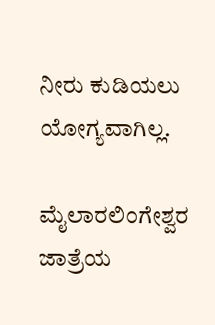ನೀರು ಕುಡಿಯಲು ಯೋಗ್ಯವಾಗಿಲ್ಲ.

ಮೈಲಾರಲಿಂಗೇಶ್ವರ ಜಾತ್ರೆಯ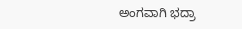ಅಂಗವಾಗಿ ಭದ್ರಾ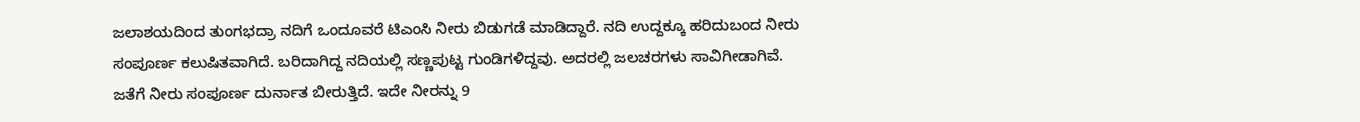ಜಲಾಶಯದಿಂದ ತುಂಗಭದ್ರಾ ನದಿಗೆ ಒಂದೂವರೆ ಟಿಎಂಸಿ ನೀರು ಬಿಡುಗಡೆ ಮಾಡಿದ್ದಾರೆ. ನದಿ ಉದ್ದಕ್ಕೂ ಹರಿದುಬಂದ ನೀರು ಸಂಪೂರ್ಣ ಕಲುಷಿತವಾಗಿದೆ. ಬರಿದಾಗಿದ್ದ ನದಿಯಲ್ಲಿ ಸಣ್ಣಪುಟ್ಟ ಗುಂಡಿಗಳಿದ್ದವು. ಅದರಲ್ಲಿ ಜಲಚರಗಳು ಸಾವಿಗೀಡಾಗಿವೆ. ಜತೆಗೆ ನೀರು ಸಂಪೂರ್ಣ ದುರ್ನಾತ ಬೀರುತ್ತಿದೆ. ಇದೇ ನೀರನ್ನು 9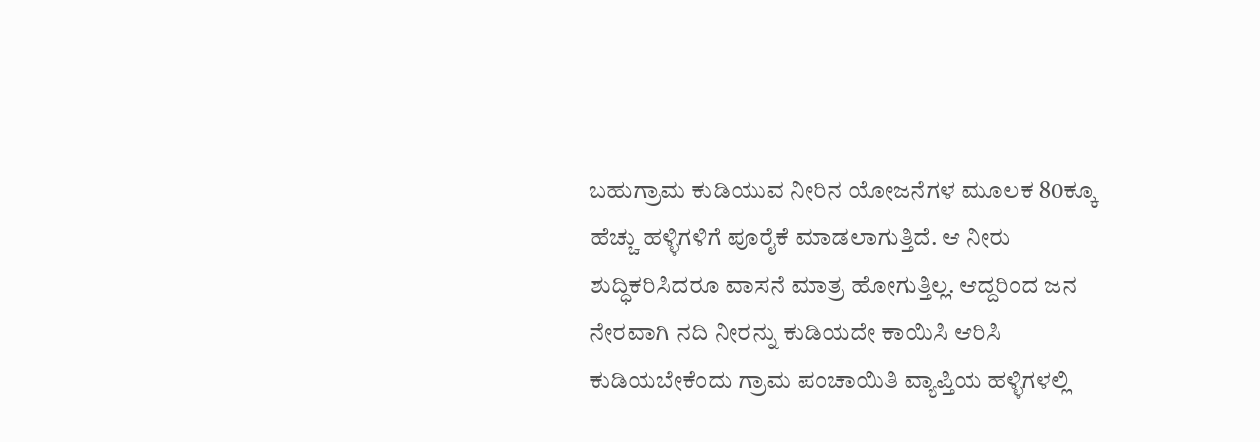ಬಹುಗ್ರಾಮ ಕುಡಿಯುವ ನೀರಿನ ಯೋಜನೆಗಳ ಮೂಲಕ 80ಕ್ಕೂ ಹೆಚ್ಚು ಹಳ್ಳಿಗಳಿಗೆ ಪೂರೈಕೆ ಮಾಡಲಾಗುತ್ತಿದೆ. ಆ ನೀರು ಶುದ್ಧಿಕರಿಸಿದರೂ ವಾಸನೆ ಮಾತ್ರ ಹೋಗುತ್ತಿಲ್ಲ. ಆದ್ದರಿಂದ ಜನ ನೇರವಾಗಿ ನದಿ ನೀರನ್ನು ಕುಡಿಯದೇ ಕಾಯಿಸಿ ಆರಿಸಿ ಕುಡಿಯಬೇಕೆಂದು ಗ್ರಾಮ ಪಂಚಾಯಿತಿ ವ್ಯಾಪ್ತಿಯ ಹಳ್ಳಿಗಳಲ್ಲಿ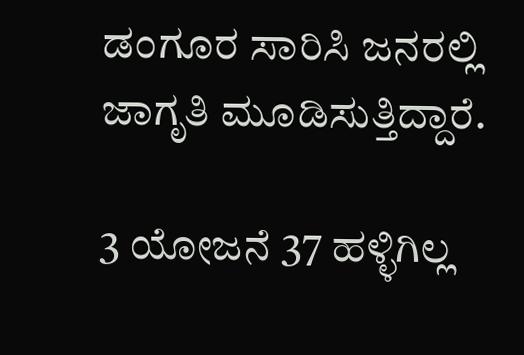ಡಂಗೂರ ಸಾರಿಸಿ ಜನರಲ್ಲಿ ಜಾಗೃತಿ ಮೂಡಿಸುತ್ತಿದ್ದಾರೆ.

3 ಯೋಜನೆ 37 ಹಳ್ಳಿಗಿಲ್ಲ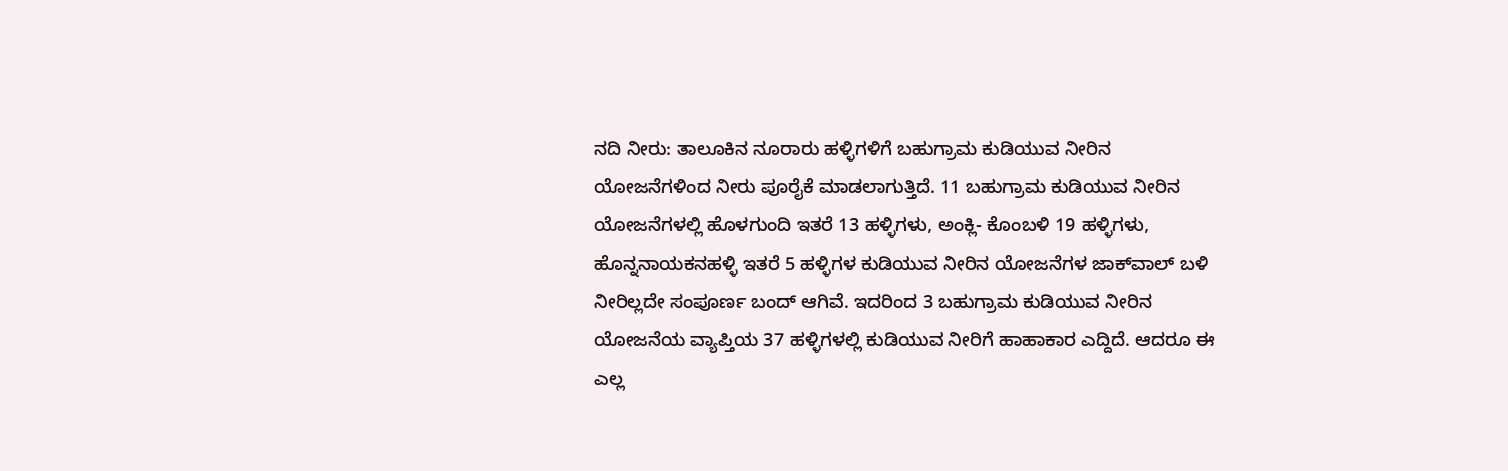ನದಿ ನೀರು: ತಾಲೂಕಿನ ನೂರಾರು ಹಳ್ಳಿಗಳಿಗೆ ಬಹುಗ್ರಾಮ ಕುಡಿಯುವ ನೀರಿನ ಯೋಜನೆಗಳಿಂದ ನೀರು ಪೂರೈಕೆ ಮಾಡಲಾಗುತ್ತಿದೆ. 11 ಬಹುಗ್ರಾಮ ಕುಡಿಯುವ ನೀರಿನ ಯೋಜನೆಗಳಲ್ಲಿ ಹೊಳಗುಂದಿ ಇತರೆ 13 ಹಳ್ಳಿಗಳು, ಅಂಕ್ಲಿ- ಕೊಂಬಳಿ 19 ಹಳ್ಳಿಗಳು, ಹೊನ್ನನಾಯಕನಹಳ್ಳಿ ಇತರೆ 5 ಹಳ್ಳಿಗಳ ಕುಡಿಯುವ ನೀರಿನ ಯೋಜನೆಗಳ ಜಾಕ್‌ವಾಲ್‌ ಬಳಿ ನೀರಿಲ್ಲದೇ ಸಂಪೂರ್ಣ ಬಂದ್‌ ಆಗಿವೆ. ಇದರಿಂದ 3 ಬಹುಗ್ರಾಮ ಕುಡಿಯುವ ನೀರಿನ ಯೋಜನೆಯ ವ್ಯಾಪ್ತಿಯ 37 ಹಳ್ಳಿಗಳಲ್ಲಿ ಕುಡಿಯುವ ನೀರಿಗೆ ಹಾಹಾಕಾರ ಎದ್ದಿದೆ. ಆದರೂ ಈ ಎಲ್ಲ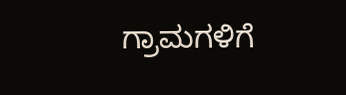ಗ್ರಾಮಗಳಿಗೆ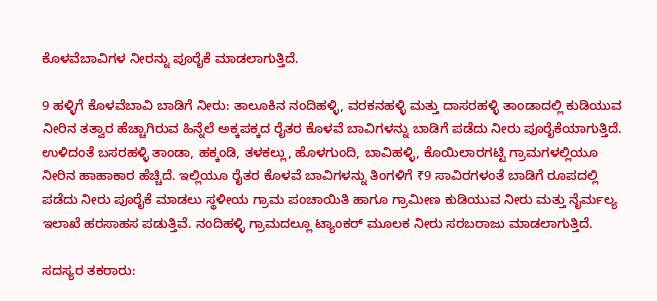ಕೊಳವೆಬಾವಿಗಳ ನೀರನ್ನು ಪೂರೈಕೆ ಮಾಡಲಾಗುತ್ತಿದೆ.

9 ಹಳ್ಳಿಗೆ ಕೊಳವೆಬಾವಿ ಬಾಡಿಗೆ ನೀರು: ತಾಲೂಕಿನ ನಂದಿಹಳ್ಳಿ, ವರಕನಹಳ್ಳಿ ಮತ್ತು ದಾಸರಹಳ್ಳಿ ತಾಂಡಾದಲ್ಲಿ ಕುಡಿಯುವ ನೀರಿನ ತತ್ವಾರ ಹೆಚ್ಚಾಗಿರುವ ಹಿನ್ನೆಲೆ ಅಕ್ಕಪಕ್ಕದ ರೈತರ ಕೊಳವೆ ಬಾವಿಗಳನ್ನು ಬಾಡಿಗೆ ಪಡೆದು ನೀರು ಪೂರೈಕೆಯಾಗುತ್ತಿದೆ. ಉಳಿದಂತೆ ಬಸರಹಳ್ಳಿ ತಾಂಡಾ, ಹಕ್ಕಂಡಿ, ತಳಕಲ್ಲು, ಹೊಳಗುಂದಿ, ಬಾವಿಹಳ್ಳಿ, ಕೊಯಿಲಾರಗಟ್ಟಿ ಗ್ರಾಮಗಳಲ್ಲಿಯೂ ನೀರಿನ ಹಾಹಾಕಾರ ಹೆಚ್ಚಿದೆ. ಇಲ್ಲಿಯೂ ರೈತರ ಕೊಳವೆ ಬಾವಿಗಳನ್ನು ತಿಂಗಳಿಗೆ ₹9 ಸಾವಿರಗಳಂತೆ ಬಾಡಿಗೆ ರೂಪದಲ್ಲಿ ಪಡೆದು ನೀರು ಪೂರೈಕೆ ಮಾಡಲು ಸ್ಥಳೀಯ ಗ್ರಾಮ ಪಂಚಾಯಿತಿ ಹಾಗೂ ಗ್ರಾಮೀಣ ಕುಡಿಯುವ ನೀರು ಮತ್ತು ನೈರ್ಮಲ್ಯ ಇಲಾಖೆ ಹರಸಾಹಸ ಪಡುತ್ತಿವೆ. ನಂದಿಹಳ್ಳಿ ಗ್ರಾಮದಲ್ಲೂ ಟ್ಯಾಂಕರ್‌ ಮೂಲಕ ನೀರು ಸರಬರಾಜು ಮಾಡಲಾಗುತ್ತಿದೆ.

ಸದಸ್ಯರ ತಕರಾರು: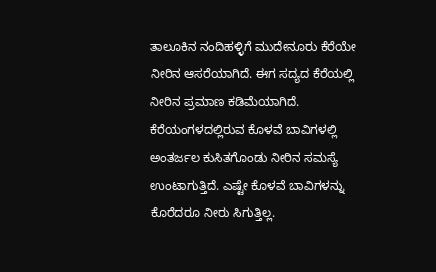ತಾಲೂಕಿನ ನಂದಿಹಳ್ಳಿಗೆ ಮುದೇನೂರು ಕೆರೆಯೇ ನೀರಿನ ಆಸರೆಯಾಗಿದೆ. ಈಗ ಸದ್ಯದ ಕೆರೆಯಲ್ಲಿ ನೀರಿನ ಪ್ರಮಾಣ ಕಡಿಮೆಯಾಗಿದೆ. ಕೆರೆಯಂಗಳದಲ್ಲಿರುವ ಕೊಳವೆ ಬಾವಿಗಳಲ್ಲಿ ಅಂತರ್ಜಲ ಕುಸಿತಗೊಂಡು ನೀರಿನ ಸಮಸ್ಯೆ ಉಂಟಾಗುತ್ತಿದೆ. ಎಷ್ಟೇ ಕೊಳವೆ ಬಾವಿಗಳನ್ನು ಕೊರೆದರೂ ನೀರು ಸಿಗುತ್ತಿಲ್ಲ.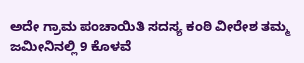ಅದೇ ಗ್ರಾಮ ಪಂಚಾಯಿತಿ ಸದಸ್ಯ ಕಂಠಿ ವೀರೇಶ ತಮ್ಮ ಜಮೀನಿನಲ್ಲಿ 9 ಕೊಳವೆ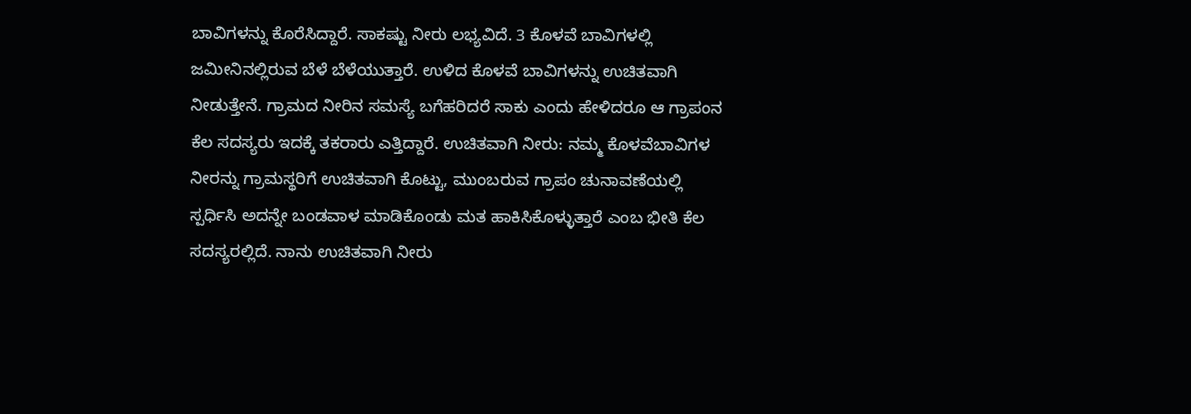ಬಾವಿಗಳನ್ನು ಕೊರೆಸಿದ್ದಾರೆ. ಸಾಕಷ್ಟು ನೀರು ಲಭ್ಯವಿದೆ. 3 ಕೊಳವೆ ಬಾವಿಗಳಲ್ಲಿ ಜಮೀನಿನಲ್ಲಿರುವ ಬೆಳೆ ಬೆಳೆಯುತ್ತಾರೆ. ಉಳಿದ ಕೊಳವೆ ಬಾವಿಗಳನ್ನು ಉಚಿತವಾಗಿ ನೀಡುತ್ತೇನೆ. ಗ್ರಾಮದ ನೀರಿನ ಸಮಸ್ಯೆ ಬಗೆಹರಿದರೆ ಸಾಕು ಎಂದು ಹೇಳಿದರೂ ಆ ಗ್ರಾಪಂನ ಕೆಲ ಸದಸ್ಯರು ಇದಕ್ಕೆ ತಕರಾರು ಎತ್ತಿದ್ದಾರೆ. ಉಚಿತವಾಗಿ ನೀರು: ನಮ್ಮ ಕೊಳವೆಬಾವಿಗಳ ನೀರನ್ನು ಗ್ರಾಮಸ್ಥರಿಗೆ ಉಚಿತವಾಗಿ ಕೊಟ್ಟು, ಮುಂಬರುವ ಗ್ರಾಪಂ ಚುನಾವಣೆಯಲ್ಲಿ ಸ್ಪರ್ಧಿಸಿ ಅದನ್ನೇ ಬಂಡವಾಳ ಮಾಡಿಕೊಂಡು ಮತ ಹಾಕಿಸಿಕೊಳ್ಳುತ್ತಾರೆ ಎಂಬ ಭೀತಿ ಕೆಲ ಸದಸ್ಯರಲ್ಲಿದೆ. ನಾನು ಉಚಿತವಾಗಿ ನೀರು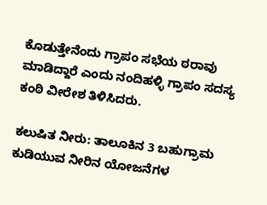ಕೊಡುತ್ತೇನೆಂದು ಗ್ರಾಪಂ ಸಭೆಯ ಠರಾವು ಮಾಡಿದ್ದಾರೆ ಎಂದು ನಂದಿಹಳ್ಳಿ ಗ್ರಾಪಂ ಸದಸ್ಯ ಕಂಠಿ ವೀರೇಶ ತಿಳಿಸಿದರು.

ಕಲುಷಿತ ನೀರು: ತಾಲೂಕಿನ 3 ಬಹುಗ್ರಾಮ ಕುಡಿಯುವ ನೀರಿನ ಯೋಜನೆಗಳ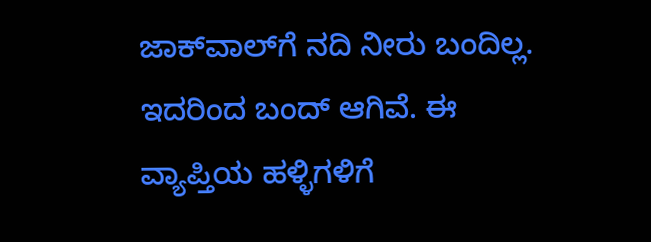ಜಾಕ್‌ವಾಲ್‌ಗೆ ನದಿ ನೀರು ಬಂದಿಲ್ಲ. ಇದರಿಂದ ಬಂದ್‌ ಆಗಿವೆ. ಈ ವ್ಯಾಪ್ತಿಯ ಹಳ್ಳಿಗಳಿಗೆ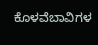ಕೊಳವೆಬಾವಿಗಳ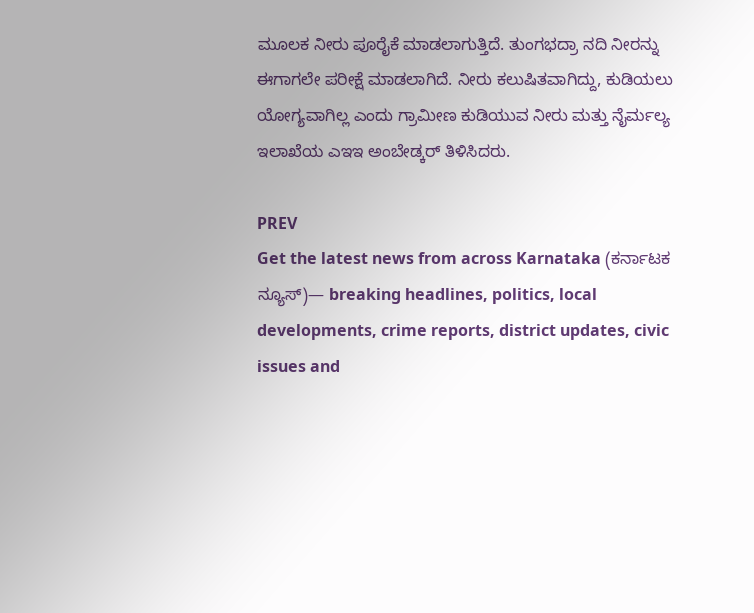ಮೂಲಕ ನೀರು ಪೂರೈಕೆ ಮಾಡಲಾಗುತ್ತಿದೆ. ತುಂಗಭದ್ರಾ ನದಿ ನೀರನ್ನು ಈಗಾಗಲೇ ಪರೀಕ್ಷೆ ಮಾಡಲಾಗಿದೆ. ನೀರು ಕಲುಷಿತವಾಗಿದ್ದು, ಕುಡಿಯಲು ಯೋಗ್ಯವಾಗಿಲ್ಲ ಎಂದು ಗ್ರಾಮೀಣ ಕುಡಿಯುವ ನೀರು ಮತ್ತು ನೈರ್ಮಲ್ಯ ಇಲಾಖೆಯ ಎಇಇ ಅಂಬೇಡ್ಕರ್‌ ತಿಳಿಸಿದರು.

PREV
Get the latest news from across Karnataka (ಕರ್ನಾಟಕ ನ್ಯೂಸ್)— breaking headlines, politics, local developments, crime reports, district updates, civic issues and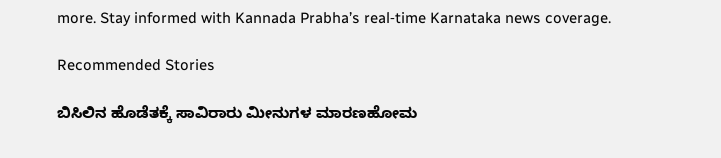more. Stay informed with Kannada Prabha’s real‑time Karnataka news coverage.

Recommended Stories

ಬಿಸಿಲಿನ ಹೊಡೆತಕ್ಕೆ ಸಾವಿರಾರು ಮೀನುಗಳ ಮಾರಣಹೋಮ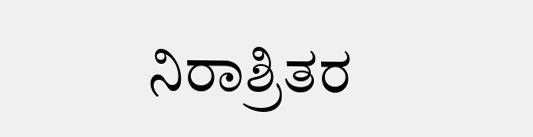ನಿರಾಶ್ರಿತರ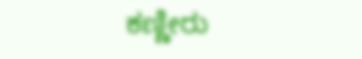ಕಣ್ಣೀರು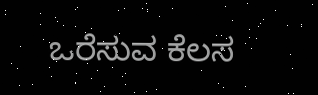ಒರೆಸುವ ಕೆಲಸ